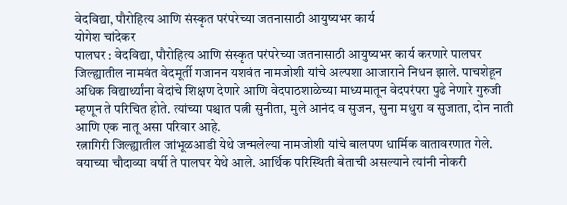वेदविद्या, पौरोहित्य आणि संस्कृत परंपरेच्या जतनासाठी आयुष्यभर कार्य
योगेश चांदेकर
पालघर : वेदविद्या, पौरोहित्य आणि संस्कृत परंपरेच्या जतनासाठी आयुष्यभर कार्य करणारे पालघर जिल्ह्यातील नामवंत वेदमूर्ती गजानन यशवंत नामजोशी यांचे अल्पशा आजाराने निधन झाले. पाचशेहून अधिक विद्यार्थ्यांना वेदांचे शिक्षण देणारे आणि वेदपाठशाळेच्या माध्यमातून वेदपरंपरा पुढे नेणारे गुरुजी म्हणून ते परिचित होते. त्यांच्या पश्चात पत्नी सुनीता, मुले आनंद व सुजन, सुना मधुरा व सुजाता, दोन नाती आणि एक नातू असा परिवार आहे.
रत्नागिरी जिल्ह्यातील जांभूळआडी येथे जन्मलेल्या नामजोशी यांचे बालपण धार्मिक वातावरणात गेले. वयाच्या चौदाव्या वर्षी ते पालघर येथे आले. आर्थिक परिस्थिती बेताची असल्याने त्यांनी नोकरी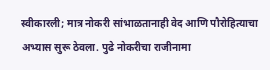स्वीकारली; मात्र नोकरी सांभाळतानाही वेद आणि पौरोहित्याचा अभ्यास सुरू ठेवला. पुढे नोकरीचा राजीनामा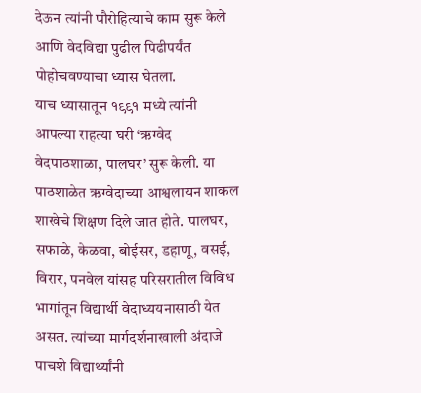देऊन त्यांनी पौरोहित्याचे काम सुरू केले आणि वेदविद्या पुढील पिढीपर्यंत पोहोचवण्याचा ध्यास घेतला.
याच ध्यासातून १९९१ मध्ये त्यांनी आपल्या राहत्या घरी ‘ऋग्वेद वेदपाठशाळा, पालघर’ सुरू केली. या पाठशाळेत ऋग्वेदाच्या आश्वलायन शाकल शाखेचे शिक्षण दिले जात होते. पालघर, सफाळे, केळवा, बोईसर, डहाणू, वसई, विरार, पनवेल यांसह परिसरातील विविध भागांतून विद्यार्थी वेदाध्ययनासाठी येत असत. त्यांच्या मार्गदर्शनाखाली अंदाजे पाचशे विद्यार्थ्यांनी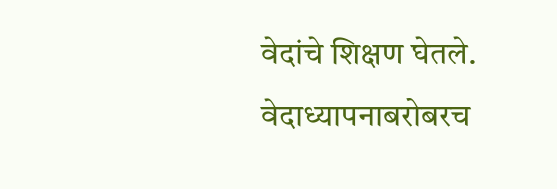वेदांचे शिक्षण घेतले.
वेदाध्यापनाबरोबरच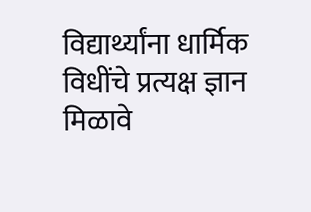विद्यार्थ्यांना धार्मिक विधींचे प्रत्यक्ष ज्ञान मिळावे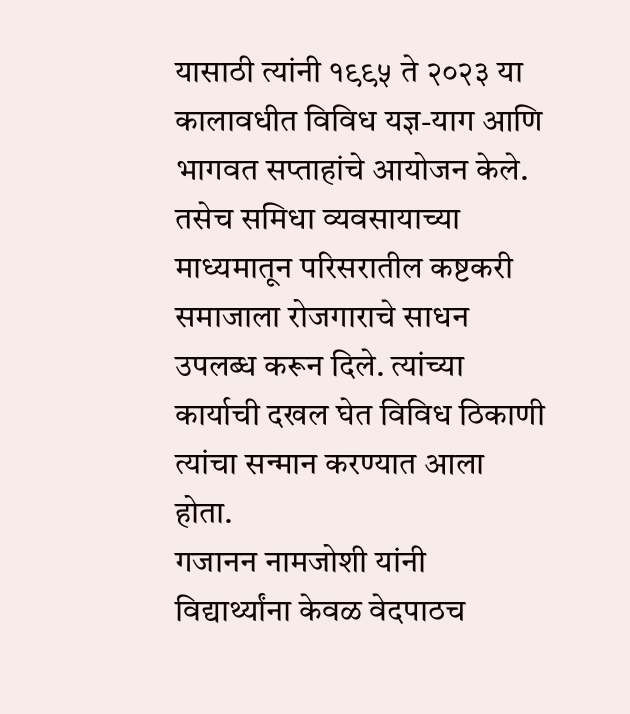यासाठी त्यांनी १९९५ ते २०२३ या कालावधीत विविध यज्ञ-याग आणि भागवत सप्ताहांचे आयोजन केले. तसेच समिधा व्यवसायाच्या माध्यमातून परिसरातील कष्टकरी समाजाला रोजगाराचे साधन उपलब्ध करून दिले. त्यांच्या कार्याची दखल घेत विविध ठिकाणी त्यांचा सन्मान करण्यात आला होता.
गजानन नामजोशी यांनी विद्यार्थ्यांना केवळ वेदपाठच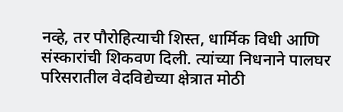नव्हे, तर पौरोहित्याची शिस्त, धार्मिक विधी आणि संस्कारांची शिकवण दिली. त्यांच्या निधनाने पालघर परिसरातील वेदविद्येच्या क्षेत्रात मोठी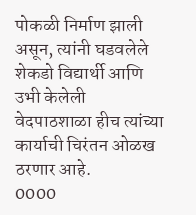पोकळी निर्माण झाली असून, त्यांनी घडवलेले शेकडो विद्यार्थी आणि उभी केलेली वेदपाठशाळा हीच त्यांच्या कार्याची चिरंतन ओळख ठरणार आहे.
0000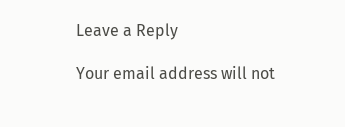Leave a Reply

Your email address will not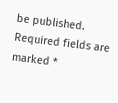be published. Required fields are marked *